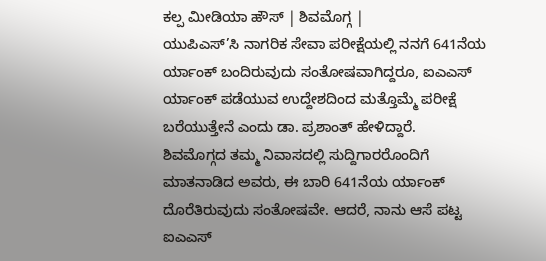ಕಲ್ಪ ಮೀಡಿಯಾ ಹೌಸ್ | ಶಿವಮೊಗ್ಗ |
ಯುಪಿಎಸ್’ಸಿ ನಾಗರಿಕ ಸೇವಾ ಪರೀಕ್ಷೆಯಲ್ಲಿ ನನಗೆ 641ನೆಯ ರ್ಯಾಂಕ್ ಬಂದಿರುವುದು ಸಂತೋಷವಾಗಿದ್ದರೂ, ಐಎಎಸ್ ರ್ಯಾಂಕ್ ಪಡೆಯುವ ಉದ್ದೇಶದಿಂದ ಮತ್ತೊಮ್ಮೆ ಪರೀಕ್ಷೆ ಬರೆಯುತ್ತೇನೆ ಎಂದು ಡಾ. ಪ್ರಶಾಂತ್ ಹೇಳಿದ್ದಾರೆ.
ಶಿವಮೊಗ್ಗದ ತಮ್ಮ ನಿವಾಸದಲ್ಲಿ ಸುದ್ದಿಗಾರರೊಂದಿಗೆ ಮಾತನಾಡಿದ ಅವರು, ಈ ಬಾರಿ 641ನೆಯ ರ್ಯಾಂಕ್ ದೊರೆತಿರುವುದು ಸಂತೋಷವೇ. ಆದರೆ, ನಾನು ಆಸೆ ಪಟ್ಟ ಐಎಎಸ್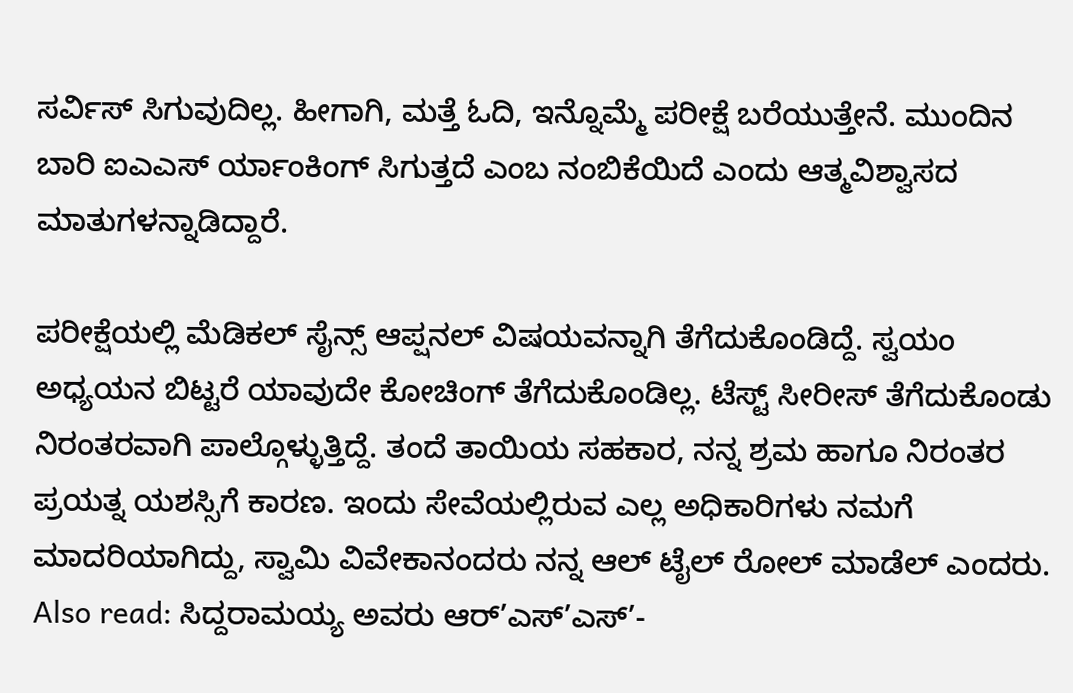ಸರ್ವಿಸ್ ಸಿಗುವುದಿಲ್ಲ. ಹೀಗಾಗಿ, ಮತ್ತೆ ಓದಿ, ಇನ್ನೊಮ್ಮೆ ಪರೀಕ್ಷೆ ಬರೆಯುತ್ತೇನೆ. ಮುಂದಿನ ಬಾರಿ ಐಎಎಸ್ ರ್ಯಾಂಕಿಂಗ್ ಸಿಗುತ್ತದೆ ಎಂಬ ನಂಬಿಕೆಯಿದೆ ಎಂದು ಆತ್ಮವಿಶ್ವಾಸದ ಮಾತುಗಳನ್ನಾಡಿದ್ದಾರೆ.

ಪರೀಕ್ಷೆಯಲ್ಲಿ ಮೆಡಿಕಲ್ ಸೈನ್ಸ್ ಆಪ್ಷನಲ್ ವಿಷಯವನ್ನಾಗಿ ತೆಗೆದುಕೊಂಡಿದ್ದೆ. ಸ್ವಯಂ ಅಧ್ಯಯನ ಬಿಟ್ಟರೆ ಯಾವುದೇ ಕೋಚಿಂಗ್ ತೆಗೆದುಕೊಂಡಿಲ್ಲ. ಟೆಸ್ಟ್ ಸೀರೀಸ್ ತೆಗೆದುಕೊಂಡು ನಿರಂತರವಾಗಿ ಪಾಲ್ಗೊಳ್ಳುತ್ತಿದ್ದೆ. ತಂದೆ ತಾಯಿಯ ಸಹಕಾರ, ನನ್ನ ಶ್ರಮ ಹಾಗೂ ನಿರಂತರ ಪ್ರಯತ್ನ ಯಶಸ್ಸಿಗೆ ಕಾರಣ. ಇಂದು ಸೇವೆಯಲ್ಲಿರುವ ಎಲ್ಲ ಅಧಿಕಾರಿಗಳು ನಮಗೆ ಮಾದರಿಯಾಗಿದ್ದು, ಸ್ವಾಮಿ ವಿವೇಕಾನಂದರು ನನ್ನ ಆಲ್ ಟೈಲ್ ರೋಲ್ ಮಾಡೆಲ್ ಎಂದರು.
Also read: ಸಿದ್ದರಾಮಯ್ಯ ಅವರು ಆರ್’ಎಸ್’ಎಸ್’-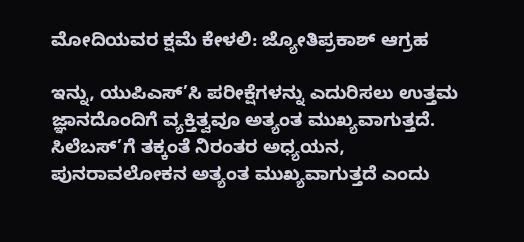ಮೋದಿಯವರ ಕ್ಷಮೆ ಕೇಳಲಿ: ಜ್ಯೋತಿಪ್ರಕಾಶ್ ಆಗ್ರಹ

ಇನ್ನು, ಯುಪಿಎಸ್’ಸಿ ಪರೀಕ್ಷೆಗಳನ್ನು ಎದುರಿಸಲು ಉತ್ತಮ ಜ್ಞಾನದೊಂದಿಗೆ ವ್ಯಕ್ತಿತ್ವವೂ ಅತ್ಯಂತ ಮುಖ್ಯವಾಗುತ್ತದೆ. ಸಿಲೆಬಸ್’ಗೆ ತಕ್ಕಂತೆ ನಿರಂತರ ಅಧ್ಯಯನ, ಪುನರಾವಲೋಕನ ಅತ್ಯಂತ ಮುಖ್ಯವಾಗುತ್ತದೆ ಎಂದು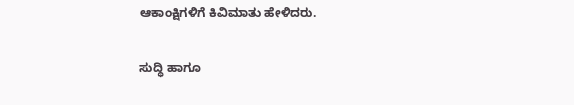ಆಕಾಂಕ್ಷಿಗಳಿಗೆ ಕಿವಿಮಾತು ಹೇಳಿದರು.

ಸುದ್ಧಿ ಹಾಗೂ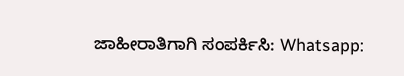ಜಾಹೀರಾತಿಗಾಗಿ ಸಂಪರ್ಕಿಸಿ: Whatsapp: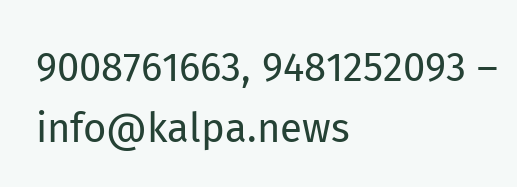9008761663, 9481252093 – info@kalpa.news